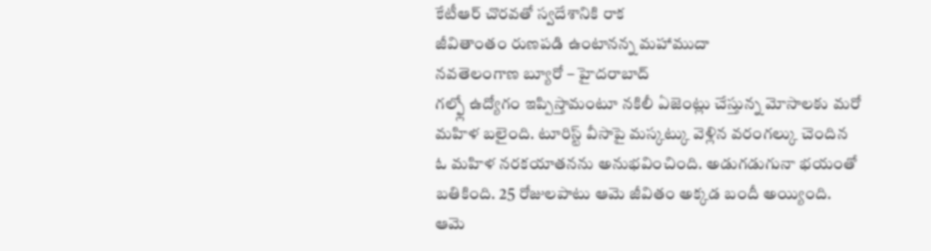కేటీఆర్ చొరవతో స్వదేశానికి రాక
జీవితాంతం రుణపడి ఉంటానన్న మహాముదా
నవతెలంగాణ బ్యూరో – హైదరాబాద్
గల్ఫ్లో ఉద్యోగం ఇప్పిస్తామంటూ నకిలీ ఏజెంట్లు చేస్తున్న మోసాలకు మరో మహిళ బలైంది. టూరిస్ట్ వీసాపై మస్కట్కు వెళ్లిన వరంగల్కు చెందిన ఓ మహిళ నరకయాతనను అనుభవించింది. అడుగడుగునా భయంతో బతికింది. 25 రోజులపాటు ఆమె జీవితం అక్కడ బందీ అయ్యింది. ఆమె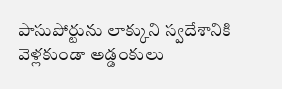పాసుపోర్టును లాక్కుని స్వదేశానికి వెళ్లకుండా అడ్డంకులు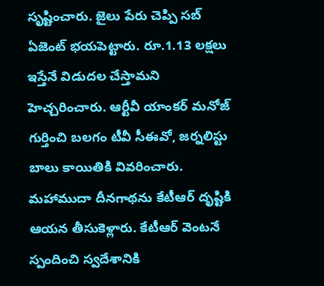సృష్టించారు. జైలు పేరు చెప్పి సబ్ ఏజెంట్ భయపెట్టారు. రూ.1.13 లక్షలు ఇస్తేనే విడుదల చేస్తామని హెచ్చరించారు. ఆర్టీవీ యాంకర్ మనోజ్ గుర్తించి బలగం టీవీ సీఈవో, జర్నలిస్టు బాలు కాయితికి వివరించారు. మహాముదా దీనగాథను కేటీఆర్ దృష్టికి ఆయన తీసుకెళ్లారు. కేటీఆర్ వెంటనే స్పందించి స్వదేశానికి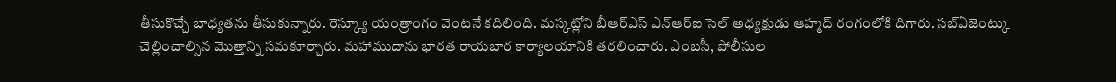తీసుకొచ్చే బాధ్యతను తీసుకున్నారు. రెస్క్యూ యంత్రాంగం వెంటనే కదిలింది. మస్కట్లోని బీఆర్ఎస్ ఎన్ఆర్ఐ సెల్ అధ్యక్షుడు ఆహ్మద్ రంగంలోకి దిగారు. సబ్ఏజెంట్కు చెల్లించాల్సిన మొత్తాన్ని సమకూర్చారు. మహాముదాను భారత రాయబార కార్యాలయానికి తరలించారు. ఎంబసీ, పోలీసుల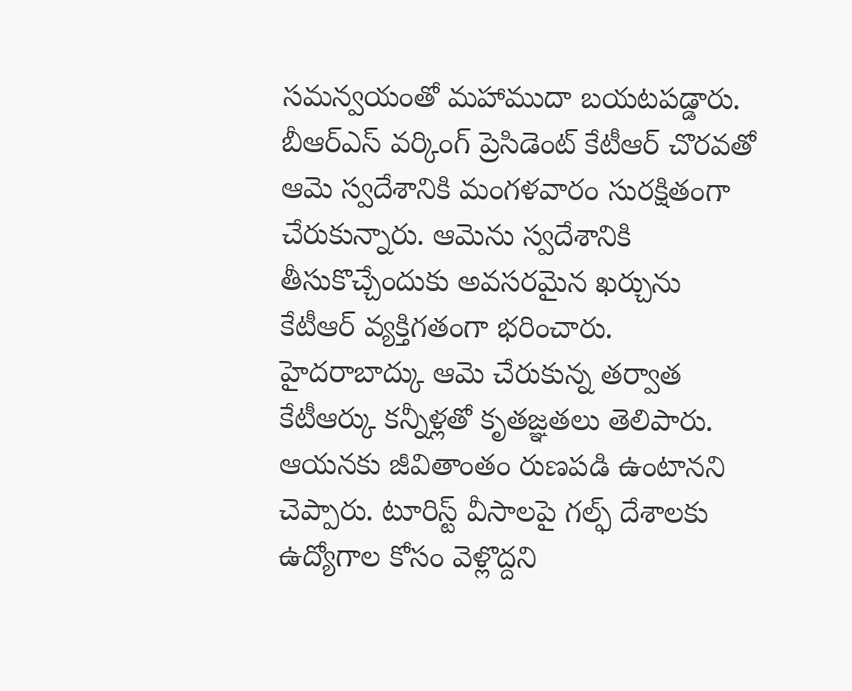సమన్వయంతో మహాముదా బయటపడ్డారు. బీఆర్ఎస్ వర్కింగ్ ప్రెసిడెంట్ కేటీఆర్ చొరవతో ఆమె స్వదేశానికి మంగళవారం సురక్షితంగా చేరుకున్నారు. ఆమెను స్వదేశానికి తీసుకొచ్చేందుకు అవసరమైన ఖర్చును కేటీఆర్ వ్యక్తిగతంగా భరించారు. హైదరాబాద్కు ఆమె చేరుకున్న తర్వాత కేటీఆర్కు కన్నీళ్లతో కృతజ్ఞతలు తెలిపారు. ఆయనకు జీవితాంతం రుణపడి ఉంటానని చెప్పారు. టూరిస్ట్ వీసాలపై గల్ఫ్ దేశాలకు ఉద్యోగాల కోసం వెళ్లొద్దని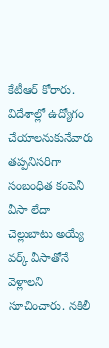కేటీఆర్ కోరారు. విదేశాల్లో ఉద్యోగం చేయాలనుకునేవారు తప్పనిసరిగా సంబంధిత కంపెనీ వీసా లేదా చెల్లుబాటు అయ్యే వర్క్ వీసాతోనే వెళ్లాలని సూచించారు. నకిలీ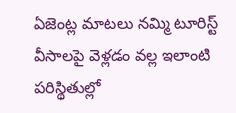ఏజెంట్ల మాటలు నమ్మి టూరిస్ట్ వీసాలపై వెళ్లడం వల్ల ఇలాంటి పరిస్థితుల్లో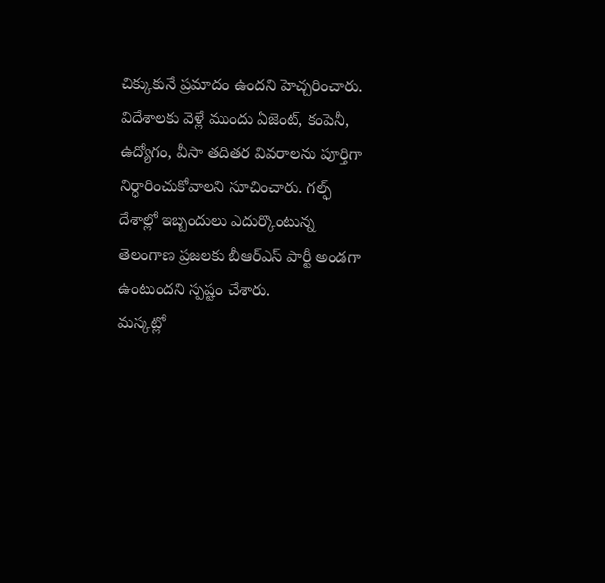చిక్కుకునే ప్రమాదం ఉందని హెచ్చరించారు. విదేశాలకు వెళ్లే ముందు ఏజెంట్, కంపెనీ, ఉద్యోగం, వీసా తదితర వివరాలను పూర్తిగా నిర్ధారించుకోవాలని సూచించారు. గల్ఫ్ దేశాల్లో ఇబ్బందులు ఎదుర్కొంటున్న తెలంగాణ ప్రజలకు బీఆర్ఎస్ పార్టీ అండగా ఉంటుందని స్పష్టం చేశారు.
మస్కట్లో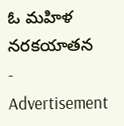ఓ మహిళ నరకయాతన
- Advertisement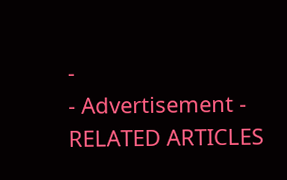-
- Advertisement -
RELATED ARTICLES